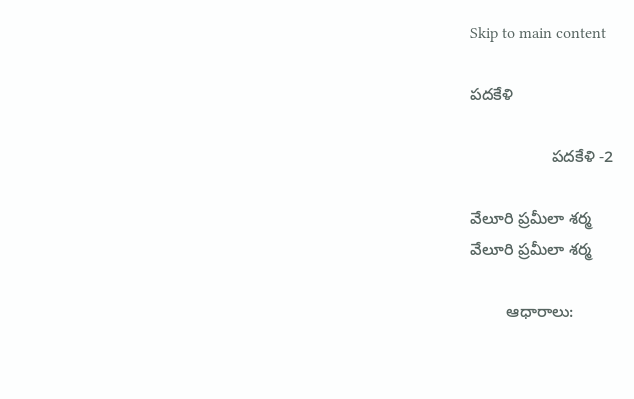Skip to main content

పదకేళి

                  పదకేళి -2

వేలూరి ప్రమీలా శర్మ
వేలూరి ప్రమీలా శర్మ

        ఆధారాలు: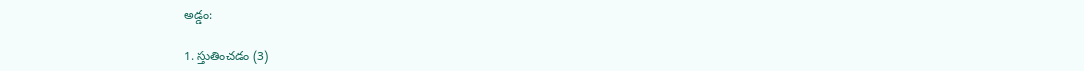అడ్డం:

1. స్తుతించడం (3)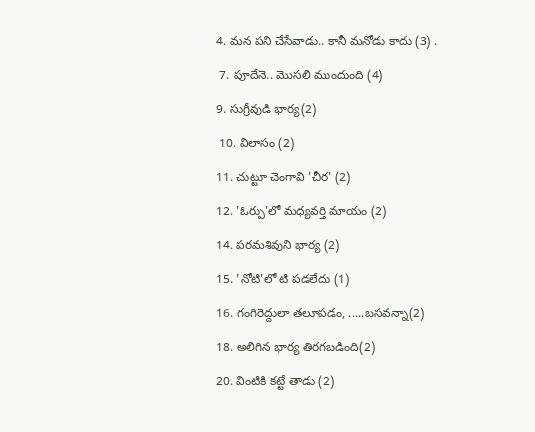4. మన పని చేసేవాడు.. కానీ మనోడు కాదు (3) .

 7. పూదేనె.. మొసలి ముందుంది (4)

9. సుగ్రీవుడి భార్య(2)

 10. విలాసం (2)

11. చుట్టూ చెంగావి 'చీర' (2)

12. 'ఓర్పు'లో మధ్యవర్తి మాయం (2)

14. పరమశివుని భార్య (2)

15. 'నోటి'లో టి పడలేదు (1)

16. గంగిరెద్దులా తలూపడం, .....బసవన్నా(2)

18. అలిగిన భార్య తిరగబడింది(2)

20. వింటికి కట్టే తాడు (2)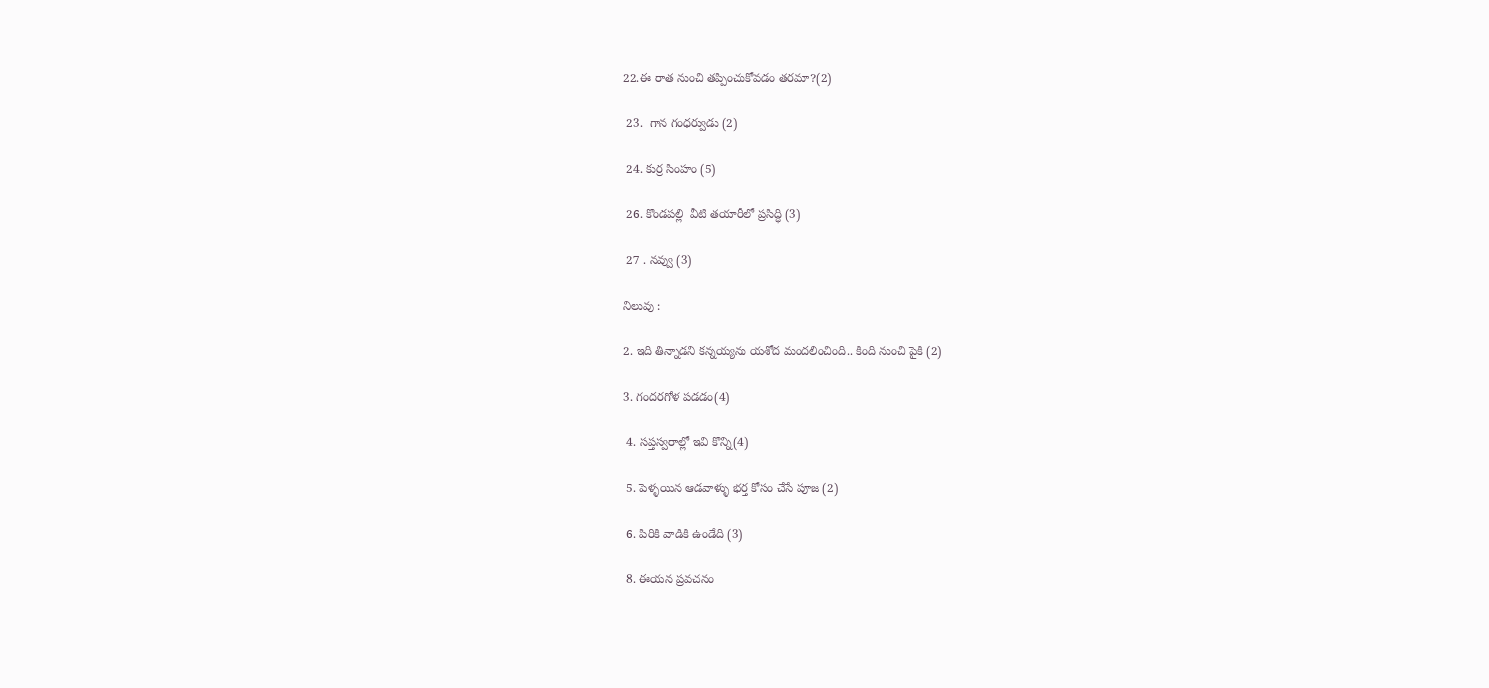22.ఈ రాత నుంచి తప్పించుకోవడం తరమా?(2)

 23.  గాన గంధర్వుడు (2)

 24. కుర్ర సింహం (5)

 26. కొండపల్లి  వీటి తయారీలో ప్రసిద్ధి (3)

 27 . నవ్వు (3)

నిలువు :

2. ఇది తిన్నాడని కన్నయ్యను యశోద మందలించింది.. కింది నుంచి పైకి (2)

3. గందరగోళ పడడం(4)

 4. సప్తస్వరాల్లో ఇవి కొన్ని(4)

 5. పెళ్ళయిన ఆడవాళ్ళు భర్త కోసం చేసే పూజ (2)

 6. పిరికి వాడికి ఉండేది (3)

 8. ఈయన ప్రవచనం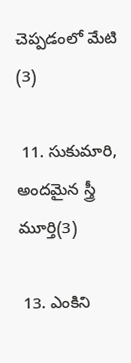చెప్పడంలో మేటి (3)

 11. సుకుమారి, అందమైన స్త్రీ మూర్తి(3)

 13. ఎంకిని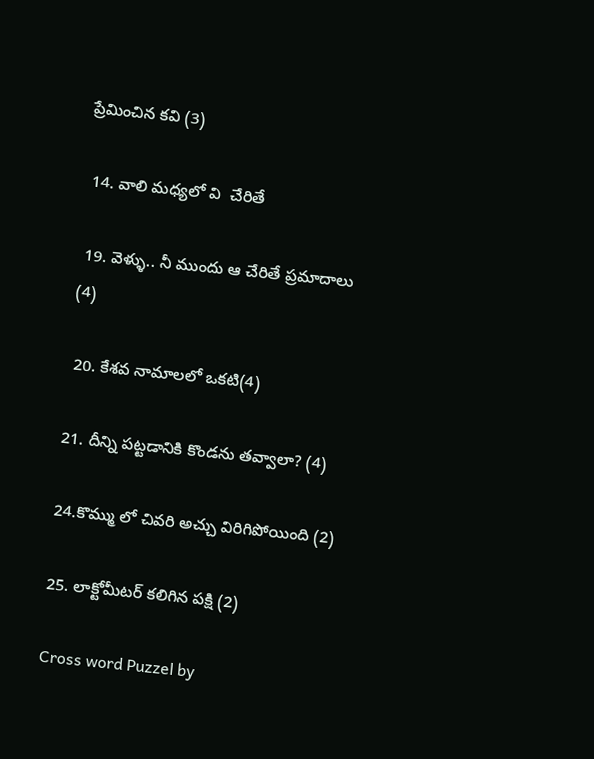ప్రేమించిన కవి (3)

 14. వాలి మధ్యలో వి  చేరితే

 19. వెళ్ళు.. నీ ముందు ఆ చేరితే ప్రమాదాలు  (4)

 20. కేశవ నామాలలో ఒకటి(4)

21. దీన్ని పట్టడానికి కొండను తవ్వాలా? (4)

24.కొమ్ము లో చివరి అచ్చు విరిగిపోయింది (2)

25. లాక్టోమీటర్ కలిగిన పక్షి (2)

Cross word Puzzel by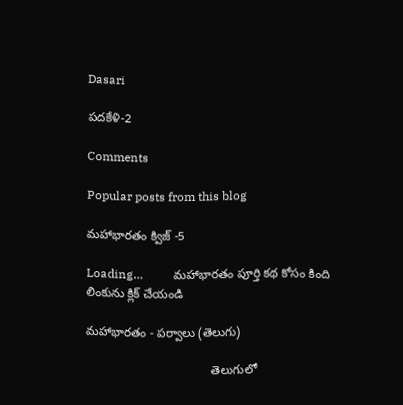Dasari

పదకేళి-2

Comments

Popular posts from this blog

మహాభారతం క్విజ్ -5

Loading…          మహాభారతం పూర్తి కథ కోసం కింది లింకును క్లిక్ చేయండి

మహాభారతం - పర్వాలు (తెలుగు)

                                     తెలుగులో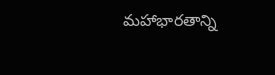మహాభారతాన్ని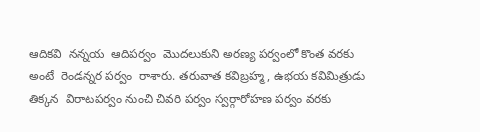ఆదికవి  నన్నయ  ఆదిపర్వం  మొదలుకుని అరణ్య పర్వంలో కొంత వరకు అంటే  రెండన్నర పర్వం  రాశారు. తరువాత కవిబ్రహ్మ, ఉభయ కవిమిత్రుడు   తిక్కన  విరాటపర్వం నుంచి చివరి పర్వం స్వర్గారోహణ పర్వం వరకు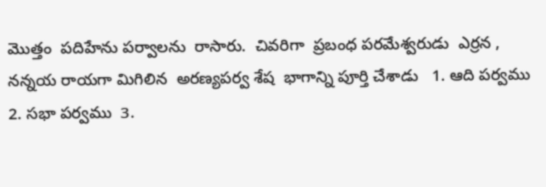మొత్తం  పదిహేను పర్వాలను  రాసారు.  చివరిగా  ప్రబంధ పరమేశ్వరుడు  ఎర్రన , నన్నయ రాయగా మిగిలిన  అరణ్యపర్వ శేష  భాగాన్ని పూర్తి చేశాడు   1. ఆది పర్వము  2. సభా పర్వము  3.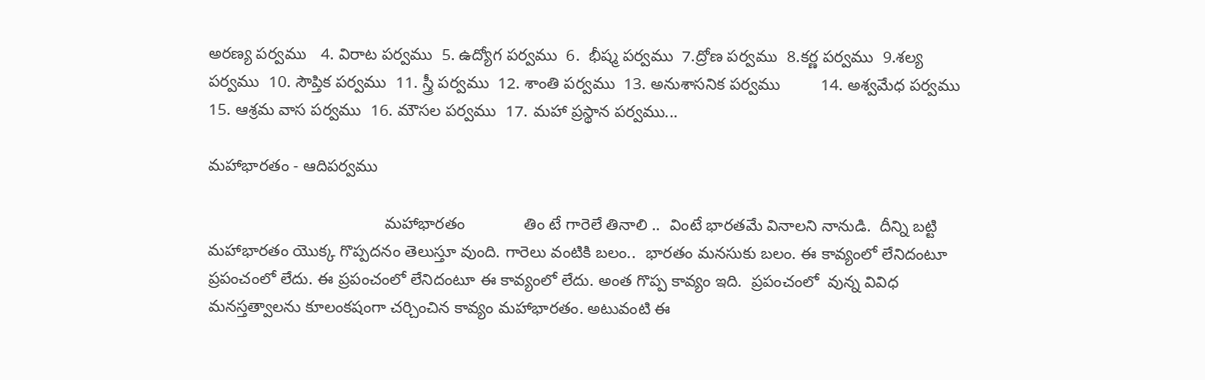అరణ్య పర్వము   4. విరాట పర్వము  5. ఉద్యోగ పర్వము  6.  భీష్మ పర్వము  7.ద్రోణ పర్వము  8.కర్ణ పర్వము  9.శల్య పర్వము  10. సౌప్తిక పర్వము  11. స్త్రీ పర్వము  12. శాంతి పర్వము  13. అనుశాసనిక పర్వము         14. అశ్వమేధ పర్వము  15. ఆశ్రమ వాస పర్వము  16. మౌసల పర్వము  17. మహా ప్రస్థాన పర్వము...

మహాభారతం - ఆదిపర్వము

                                       మహాభారతం             తిం టే గారెలే తినాలి ..  వింటే భారతమే వినాలని నానుడి.  దీన్ని బట్టి మహాభారతం యొక్క గొప్పదనం తెలుస్తూ వుంది. గారెలు వంటికి బలం..  భారతం మనసుకు బలం. ఈ కావ్యంలో లేనిదంటూ ప్రపంచంలో లేదు. ఈ ప్రపంచంలో లేనిదంటూ ఈ కావ్యంలో లేదు. అంత గొప్ప కావ్యం ఇది.  ప్రపంచంలో  వున్న వివిధ మనస్తత్వాలను కూలంకషంగా చర్చించిన కావ్యం మహాభారతం. అటువంటి ఈ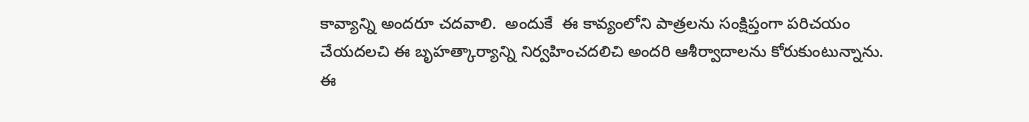కావ్యాన్ని అందరూ చదవాలి.  అందుకే  ఈ కావ్యంలోని పాత్రలను సంక్షిప్తంగా పరిచయం చేయదలచి ఈ బృహత్కార్యాన్ని నిర్వహించదలిచి అందరి ఆశీర్వాదాలను కోరుకుంటున్నాను.                     ఈ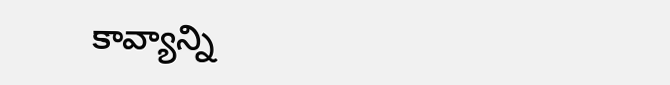కావ్యాన్ని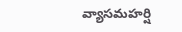వ్యాసమహర్షి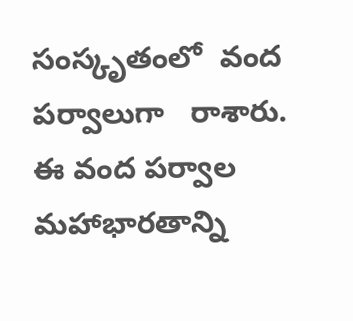సంస్కృతంలో  వంద  పర్వాలుగా   రాశారు.  ఈ వంద పర్వాల మహాభారతాన్ని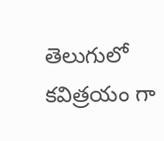తెలుగులో   కవిత్రయం గా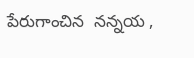పేరుగాంచిన  నన్నయ ,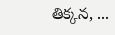తిక్కన, ...